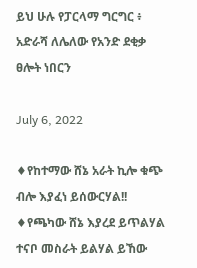ይህ ሁሉ የፓርላማ ግርግር ፥ አድራሻ ለሌለው የአንድ ደቂቃ ፀሎት ነበርን

July 6, 2022

♦የከተማው ሸኔ አራት ኪሎ ቁጭ ብሎ እያፈነ ይሰውርሃል!!
♦የጫካው ሸኔ እያረደ ይጥልሃል ተናቦ መስራት ይልሃል ይኸው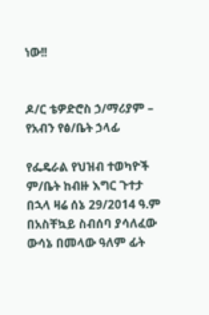ነው!!


ዶ/ር ቴዎድሮስ ኃ/ማሪያም – የአብን የፅ/ቤት ኃላፊ

የፌዴራል የህዝብ ተወካዮች ም/ቤት ከብዙ እግር ጉተታ በኋላ ዛሬ ሰኔ 29/2014 ዓ.ም በአስቸኳይ ስብሰባ ያሳለፈው ውሳኔ በመላው ዓለም ፊት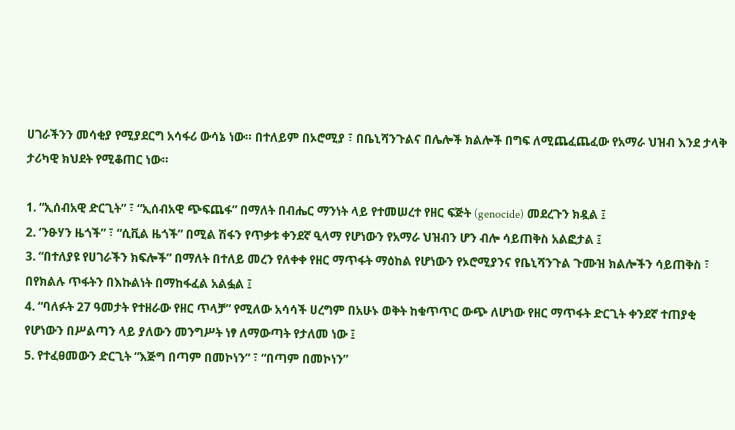ሀገራችንን መሳቂያ የሚያደርግ አሳፋሪ ውሳኔ ነው። በተለይም በኦሮሚያ ፣ በቤኒሻንጉልና በሌሎች ክልሎች በግፍ ለሚጨፈጨፈው የአማራ ህዝብ እንደ ታላቅ ታሪካዊ ክህደት የሚቆጠር ነው።

1. “ኢሰብአዊ ድርጊት” ፣ “ኢሰብአዊ ጭፍጨፋ” በማለት በብሔር ማንነት ላይ የተመሠረተ የዘር ፍጅት (genocide) መደረጉን ክዷል ፤
2. ‘ንፁሃን ዜጎች” ፣ “ሲቪል ዜጎች” በሚል ሽፋን የጥቃቱ ቀንደኛ ዒላማ የሆነውን የአማራ ህዝብን ሆን ብሎ ሳይጠቅስ አልፎታል ፤
3. “በተለያዩ የሀገራችን ክፍሎች” በማለት በተለይ መረን የለቀቀ የዘር ማጥፋት ማዕከል የሆነውን የኦሮሚያንና የቤኒሻንጉል ጉሙዝ ክልሎችን ሳይጠቅስ ፣ በየክልሉ ጥፋትን በእኩልነት በማከፋፈል አልፏል ፤
4. “ባለፉት 27 ዓመታት የተዘራው የዘር ጥላቻ” የሚለው አሳሳች ሀረግም በአሁኑ ወቅት ከቁጥጥር ውጭ ለሆነው የዘር ማጥፋት ድርጊት ቀንደኛ ተጠያቂ የሆነውን በሥልጣን ላይ ያለውን መንግሥት ነፃ ለማውጣት የታለመ ነው ፤
5. የተፈፀመውን ድርጊት “እጅግ በጣም በመኮነን” ፣ “በጣም በመኮነን”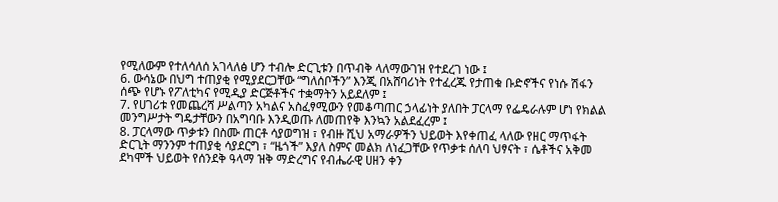የሚለውም የተለሳለሰ አገላለፅ ሆን ተብሎ ድርጊቱን በጥብቅ ላለማውገዝ የተደረገ ነው ፤
6. ውሳኔው በህግ ተጠያቂ የሚያደርጋቸው “ግለሰቦችን” እንጂ በአሸባሪነት የተፈረጁ የታጠቁ ቡድኖችና የነሱ ሽፋን ሰጭ የሆኑ የፖለቲካና የሚዲያ ድርጅቶችና ተቋማትን አይደለም ፤
7. የሀገሪቱ የመጨረሻ ሥልጣን አካልና አስፈፃሚውን የመቆጣጠር ኃላፊነት ያለበት ፓርላማ የፌዴራሉም ሆነ የክልል መንግሥታት ግዴታቸውን በአግባቡ እንዲወጡ ለመጠየቅ እንኳን አልደፈረም ፤
8. ፓርላማው ጥቃቱን በስሙ ጠርቶ ሳያወግዝ ፣ የብዙ ሺህ አማራዎችን ህይወት እየቀጠፈ ላለው የዘር ማጥፋት ድርጊት ማንንም ተጠያቂ ሳያደርግ ፣ “ዜጎች” እያለ ስምና መልክ ለነፈጋቸው የጥቃቱ ሰለባ ህፃናት ፣ ሴቶችና አቅመ ደካሞች ህይወት የሰንደቅ ዓላማ ዝቅ ማድረግና የብሔራዊ ሀዘን ቀን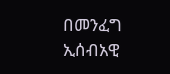በመንፈግ ኢሰብአዊ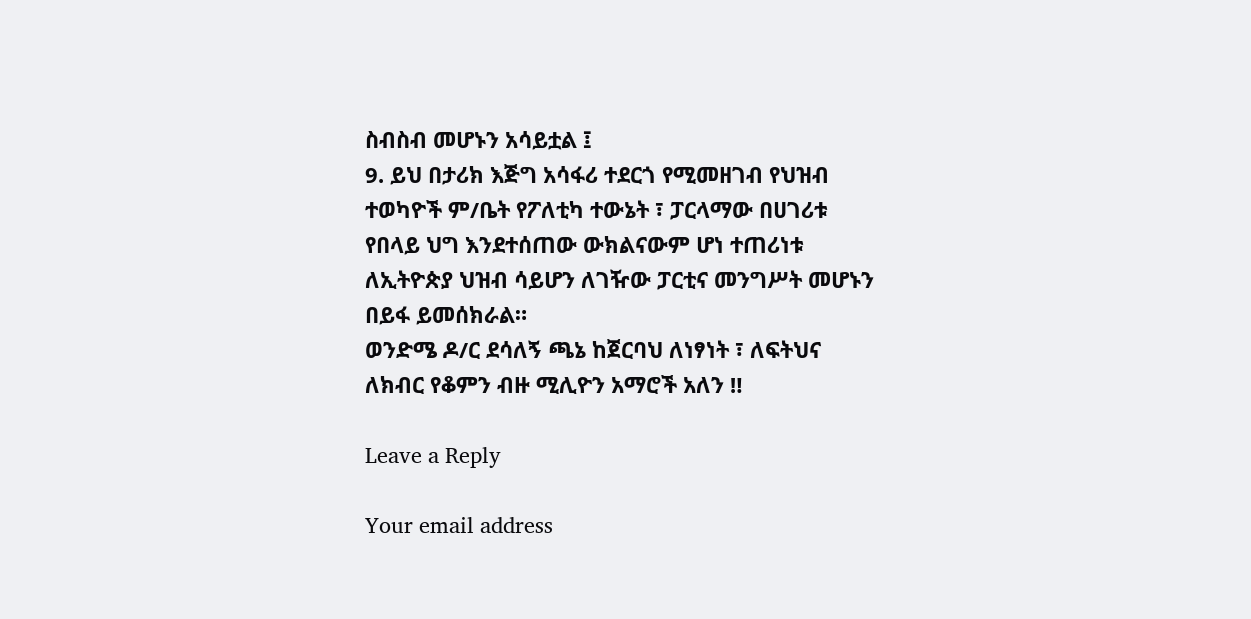ስብስብ መሆኑን አሳይቷል ፤
9. ይህ በታሪክ እጅግ አሳፋሪ ተደርጎ የሚመዘገብ የህዝብ ተወካዮች ም/ቤት የፖለቲካ ተውኔት ፣ ፓርላማው በሀገሪቱ የበላይ ህግ እንደተሰጠው ውክልናውም ሆነ ተጠሪነቱ ለኢትዮጵያ ህዝብ ሳይሆን ለገዥው ፓርቲና መንግሥት መሆኑን በይፋ ይመሰክራል።
ወንድሜ ዶ/ር ደሳለኝ ጫኔ ከጀርባህ ለነፃነት ፣ ለፍትህና ለክብር የቆምን ብዙ ሚሊዮን አማሮች አለን ‼

Leave a Reply

Your email address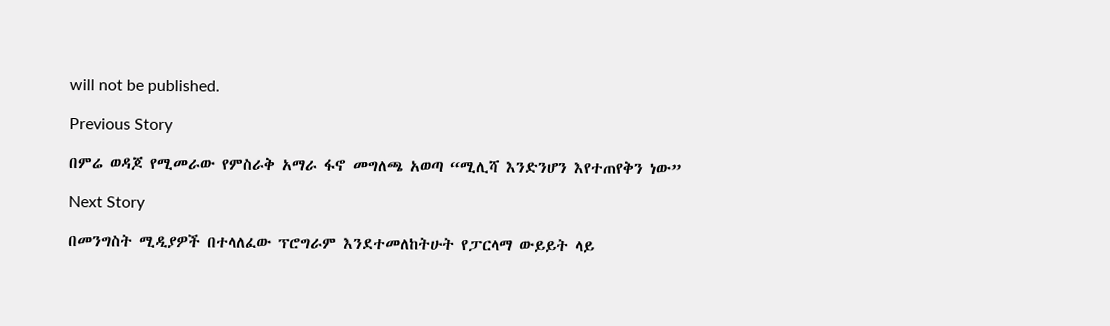will not be published.

Previous Story

በምሬ ወዳጆ የሚመራው የምስራቅ አማራ ፋኖ መግለጫ አወጣ “ሚሊሻ እንድንሆን እየተጠየቅን ነው”

Next Story

በመንግስት ሚዲያዎች በተላለፈው ፕሮግራም እንደተመለከትሁት የፓርላማ ውይይት ላይ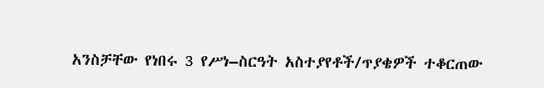አንስቻቸው የነበሩ 3 የሥነ–ስርዓት አስተያየቶች/ጥያቄዎች ተቆርጠው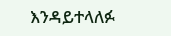እንዳይተላለፉ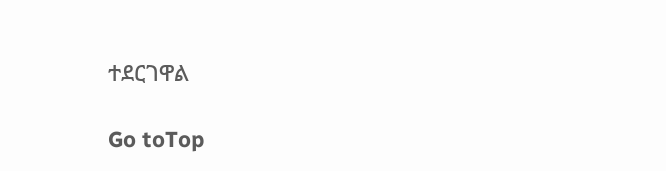ተደርገዋል

Go toTop